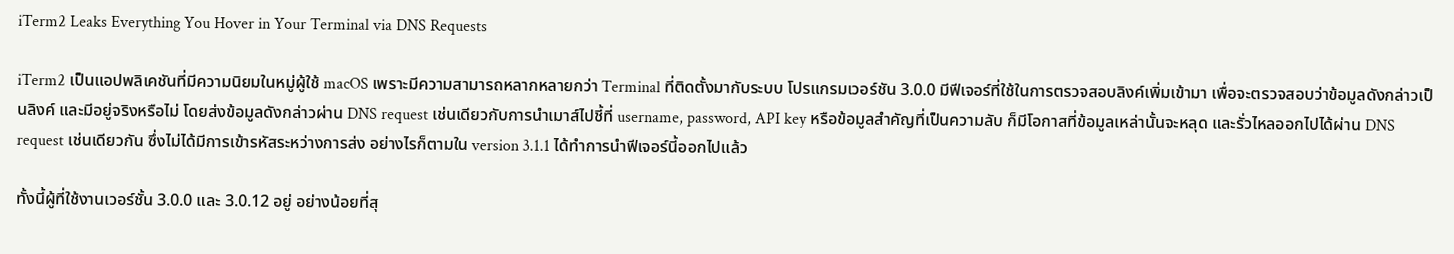iTerm2 Leaks Everything You Hover in Your Terminal via DNS Requests

iTerm2 เป็นแอปพลิเคชันที่มีความนิยมในหมู่ผู้ใช้ macOS เพราะมีความสามารถหลากหลายกว่า Terminal ที่ติดตั้งมากับระบบ โปรแกรมเวอร์ชัน 3.0.0 มีฟีเจอร์ที่ใช้ในการตรวจสอบลิงค์เพิ่มเข้ามา เพื่อจะตรวจสอบว่าข้อมูลดังกล่าวเป็นลิงค์ และมีอยู่จริงหรือไม่ โดยส่งข้อมูลดังกล่าวผ่าน DNS request เช่นเดียวกับการนำเมาส์ไปชี้ที่ username, password, API key หรือข้อมูลสำคัญที่เป็นความลับ ก็มีโอกาสที่ข้อมูลเหล่านั้นจะหลุด และรั่วไหลออกไปได้ผ่าน DNS request เช่นเดียวกัน ซึ่งไม่ได้มีการเข้ารหัสระหว่างการส่ง อย่างไรก็ตามใน version 3.1.1 ได้ทำการนำฟีเจอร์นี้ออกไปแล้ว

ทั้งนี้ผู้ที่ใช้งานเวอร์ชั้น 3.0.0 และ 3.0.12 อยู่ อย่างน้อยที่สุ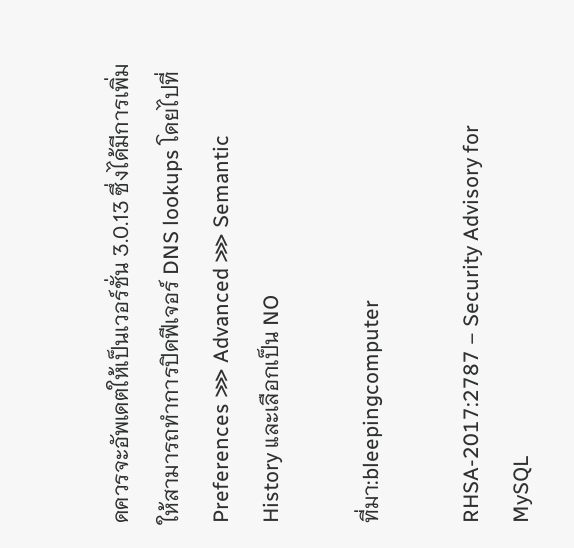ดควรจะอัพเดตให้เป็นเวอร์ชั่น 3.0.13 ซึ่งได้มีการเพิ่มให้สามารถทำการปิดฟีเจอร์ DNS lookups โดยไปที่ Preferences ⋙ Advanced ⋙ Semantic History และเลือกเป็น NO

ที่มา:bleepingcomputer

RHSA-2017:2787 – Security Advisory for MySQL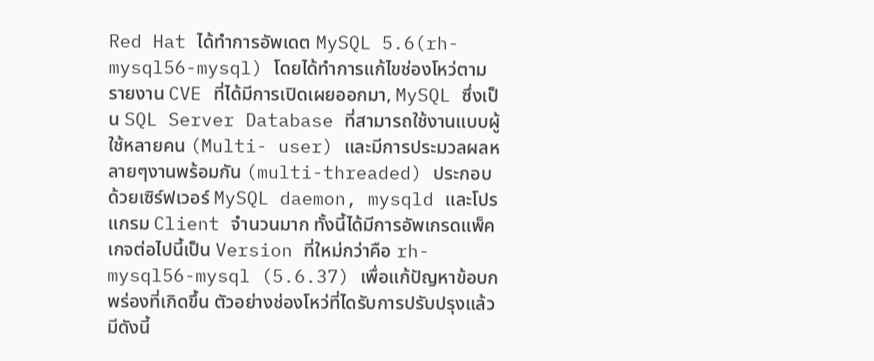Red Hat ได้ทำการอัพเดต MySQL 5.6(rh-mysql56-mysql) โดยได้ทำการแก้ไขช่องโหว่ตามรายงาน CVE ที่ได้มีการเปิดเผยออกมา, MySQL ซึ่งเป็น SQL Server Database ที่สามารถใช้งานแบบผู้ใช้หลายคน (Multi- user) และมีการประมวลผลหลายๆงานพร้อมกัน (multi-threaded) ประกอบด้วยเซิร์ฟเวอร์ MySQL daemon, mysqld และโปรแกรม Client จำนวนมาก ทั้งนี้ได้มีการอัพเกรดแพ็คเกจต่อไปนี้เป็น Version ที่ใหม่กว่าคือ rh-mysql56-mysql (5.6.37) เพื่อแก้ปัญหาข้อบกพร่องที่เกิดขึ้น ตัวอย่างช่องโหว่ที่ไดรับการปรับปรุงแล้ว มีดังนี้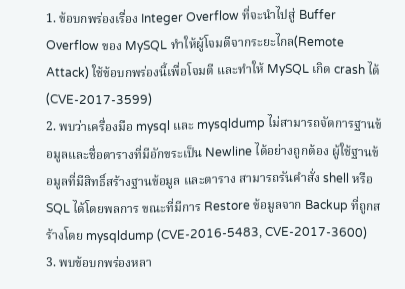1. ข้อบกพร่องเรื่อง Integer Overflow ที่จะนำไปสู่ Buffer Overflow ของ MySQL ทำให้ผู้โจมตีจากระยะไกล(Remote Attack) ใช้ข้อบกพร่องนี้เพื่อโจมตี และทำให้ MySQL เกิด crash ได้ (CVE-2017-3599)
2. พบว่าเครื่องมือ mysql และ mysqldump ไม่สามารถจัดการฐานข้อมูลและชื่อตารางที่มีอักขระเป็น Newline ได้อย่างถูกต้อง ผู้ใช้ฐานข้อมูลที่มีสิทธิ์สร้างฐานข้อมูล และตาราง สามารถรันคำสั่ง shell หรือ SQL ได้โดยพลการ ขณะที่มีการ Restore ข้อมูลจาก Backup ที่ถูกสร้างโดย mysqldump (CVE-2016-5483, CVE-2017-3600)
3. พบข้อบกพร่องหลา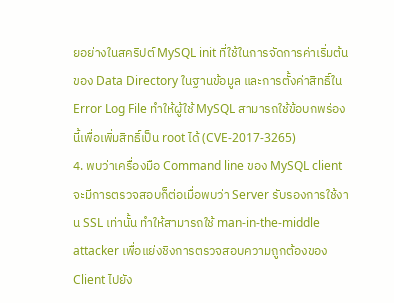ยอย่างในสคริปต์ MySQL init ที่ใช้ในการจัดการค่าเริ่มต้นของ Data Directory ในฐานข้อมูล และการตั้งค่าสิทธิ์ใน Error Log File ทำให้ผู้ใช้ MySQL สามารถใช้ข้อบกพร่องนี้เพื่อเพิ่มสิทธิ์เป็น root ได้ (CVE-2017-3265)
4. พบว่าเครื่องมือ Command line ของ MySQL client จะมีการตรวจสอบก็ต่อเมื่อพบว่า Server รับรองการใช้งาน SSL เท่านั้น ทำให้สามารถใช้ man-in-the-middle attacker เพื่อแย่งชิงการตรวจสอบความถูกต้องของ Client ไปยัง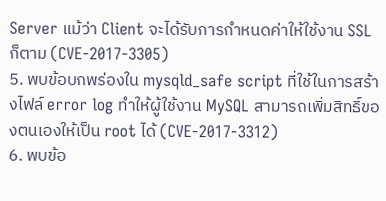Server แม้ว่า Client จะได้รับการกำหนดค่าให้ใช้งาน SSL ก็ตาม (CVE-2017-3305)
5. พบข้อบกพร่องใน mysqld_safe script ที่ใช้ในการสร้างไฟล์ error log ทำให้ผู้ใช้งาน MySQL สามารถเพิ่มสิทธิ์ของตนเองให้เป็น root ได้ (CVE-2017-3312)
6. พบข้อ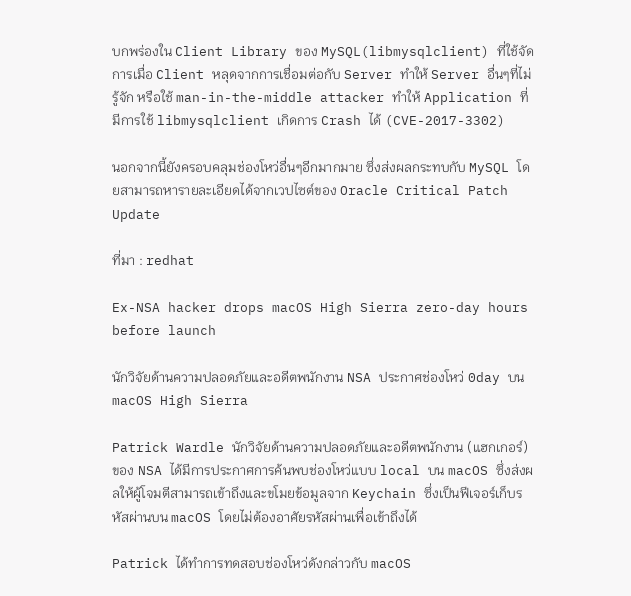บกพร่องใน Client Library ของ MySQL(libmysqlclient) ที่ใช้จัดการเมื่อ Client หลุดจากการเชื่อมต่อกับ Server ทำให้ Server อื่นๆที่ไม่รู้จัก หรือใช้ man-in-the-middle attacker ทำให้ Application ที่มีการใช้ libmysqlclient เกิดการ Crash ได้ (CVE-2017-3302)

นอกจากนี้ยังครอบคลุมช่องโหว่อื่นๆอีกมากมาย ซึ่งส่งผลกระทบกับ MySQL โดยสามารถหารายละเอียดได้จากเวปไซต์ของ Oracle Critical Patch Update

ที่มา : redhat

Ex-NSA hacker drops macOS High Sierra zero-day hours before launch

นักวิจัยด้านความปลอดภัยและอดีตพนักงาน NSA ประกาศช่องโหว่ 0day บน macOS High Sierra

Patrick Wardle นักวิจัยด้านความปลอดภัยและอดีตพนักงาน (แฮกเกอร์) ของ NSA ได้มีการประกาศการค้นพบช่องโหว่แบบ local บน macOS ซึ่งส่งผลให้ผู้โจมตีสามารถเข้าถึงและขโมยข้อมูลจาก Keychain ซึ่งเป็นฟีเจอร์เก็บรหัสผ่านบน macOS โดยไม่ต้องอาศัยรหัสผ่านเพื่อเข้าถึงได้

Patrick ได้ทำการทดสอบช่องโหว่ดังกล่าวกับ macOS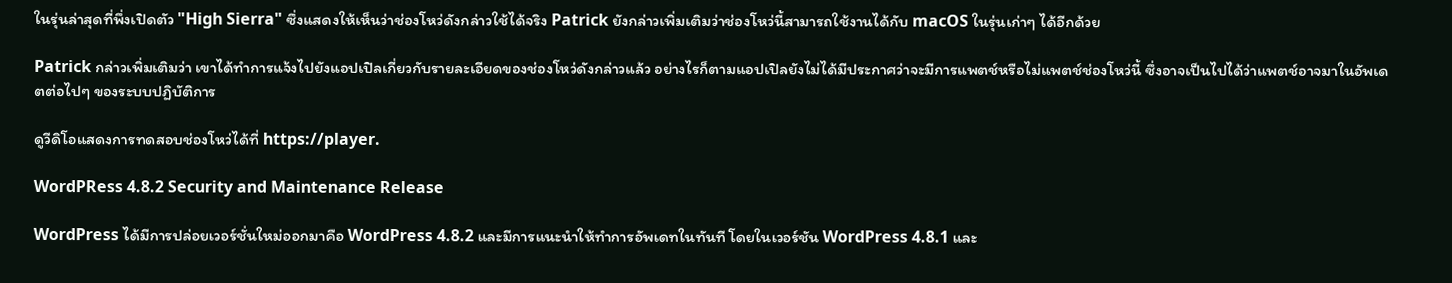ในรุ่นล่าสุดที่พึ่งเปิดตัว "High Sierra" ซึ่งแสดงให้เห็นว่าช่องโหว่ดังกล่าวใช้ได้จริง Patrick ยังกล่าวเพิ่มเติมว่าช่องโหว่นี้สามารถใช้งานได้กับ macOS ในรุ่นเก่าๆ ได้อีกด้วย

Patrick กล่าวเพิ่มเติมว่า เขาได้ทำการแจ้งไปยังแอปเปิลเกี่ยวกับรายละเอียดของช่องโหว่ดังกล่าวแล้ว อย่างไรก็ตามแอปเปิลยังไม่ได้มีประกาศว่าจะมีการแพตช์หรือไม่แพตช์ช่องโหว่นี้ ซึ่งอาจเป็นไปได้ว่าแพตช์อาจมาในอัพเดตต่อไปๆ ของระบบปฏิบัติการ

ดูวีดิโอแสดงการทดสอบช่องโหว่ได้ที่ https://player.

WordPRess 4.8.2 Security and Maintenance Release

WordPress ได้มีการปล่อยเวอร์ชั่นใหม่ออกมาคือ WordPress 4.8.2 และมีการแนะนำให้ทำการอัพเดทในทันที โดยในเวอร์ชัน WordPress 4.8.1 และ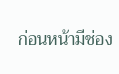ก่อนหน้ามีช่อง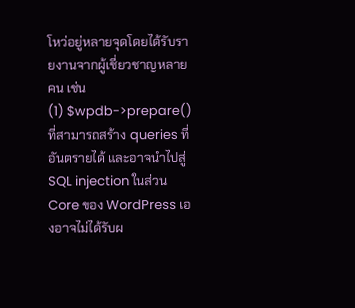โหว่อยู่หลายจุดโดยได้รับรายงานจากผู้เชี่ยวชาญหลายคน เช่น
(1) $wpdb->prepare() ที่สามารถสร้าง queries ที่อันตรายได้ และอาจนำไปสู่ SQL injection ในส่วน Core ของ WordPress เองอาจไม่ได้รับผ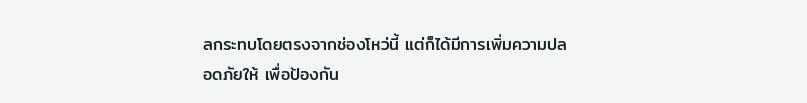ลกระทบโดยตรงจากช่องโหว่นี้ แต่ก็ได้มีการเพิ่มความปลอดภัยให้ เพื่อป้องกัน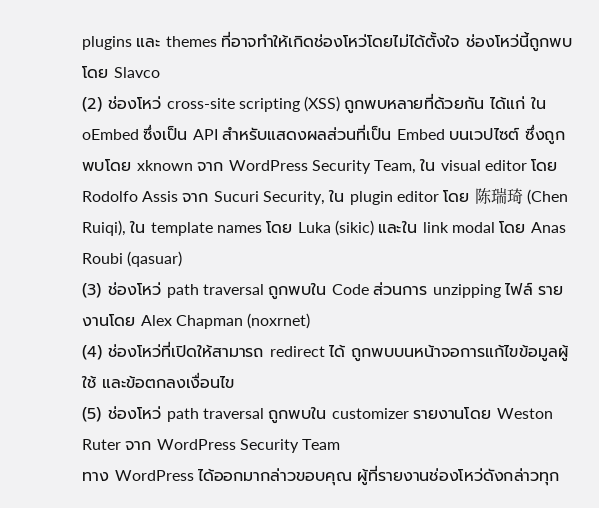plugins และ themes ที่อาจทำให้เกิดช่องโหว่โดยไม่ได้ตั้งใจ ช่องโหว่นี้ถูกพบโดย Slavco
(2) ช่องโหว่ cross-site scripting (XSS) ถูกพบหลายที่ด้วยกัน ได้แก่ ใน oEmbed ซึ่งเป็น API สำหรับแสดงผลส่วนที่เป็น Embed บนเวปไซต์ ซึ่งถูกพบโดย xknown จาก WordPress Security Team, ใน visual editor โดย Rodolfo Assis จาก Sucuri Security, ใน plugin editor โดย 陈瑞琦 (Chen Ruiqi), ใน template names โดย Luka (sikic) และใน link modal โดย Anas Roubi (qasuar)
(3) ช่องโหว่ path traversal ถูกพบใน Code ส่วนการ unzipping ไฟล์ รายงานโดย Alex Chapman (noxrnet)
(4) ช่องโหว่ที่เปิดให้สามารถ redirect ได้ ถูกพบบนหน้าจอการแก้ไขข้อมูลผู้ใช้ และข้อตกลงเงื่อนไข
(5) ช่องโหว่ path traversal ถูกพบใน customizer รายงานโดย Weston Ruter จาก WordPress Security Team
ทาง WordPress ได้ออกมากล่าวขอบคุณ ผู้ที่รายงานช่องโหว่ดังกล่าวทุก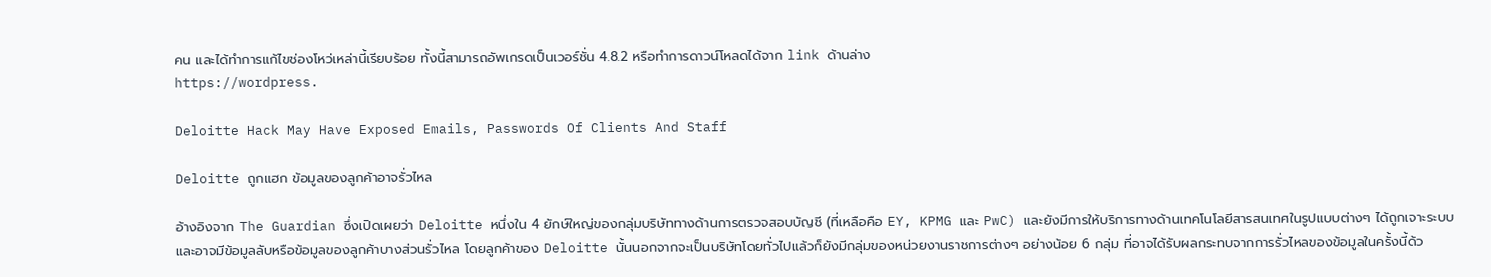คน และได้ทำการแก้ไขช่องโหว่เหล่านี้เรียบร้อย ทั้งนี้สามารถอัพเกรดเป็นเวอร์ชั่น 4.8.2 หรือทำการดาวน์โหลดได้จาก link ด้านล่าง
https://wordpress.

Deloitte Hack May Have Exposed Emails, Passwords Of Clients And Staff

Deloitte ถูกแฮก ข้อมูลของลูกค้าอาจรั่วไหล

อ้างอิงจาก The Guardian ซึ่งเปิดเผยว่า Deloitte หนึ่งใน 4 ยักษ์ใหญ่ของกลุ่มบริษัททางด้านการตรวจสอบบัญชี (ที่เหลือคือ EY, KPMG และ PwC) และยังมีการให้บริการทางด้านเทคโนโลยีสารสนเทศในรูปแบบต่างๆ ได้ถูกเจาะระบบและอาจมีข้อมูลลับหรือข้อมูลของลูกค้าบางส่วนรั่วไหล โดยลูกค้าของ Deloitte นั้นนอกจากจะเป็นบริษัทโดยทั่วไปแล้วก็ยังมีกลุ่มของหน่วยงานราชการต่างๆ อย่างน้อย 6 กลุ่ม ที่อาจได้รับผลกระทบจากการรั่วไหลของข้อมูลในครั้งนี้ด้ว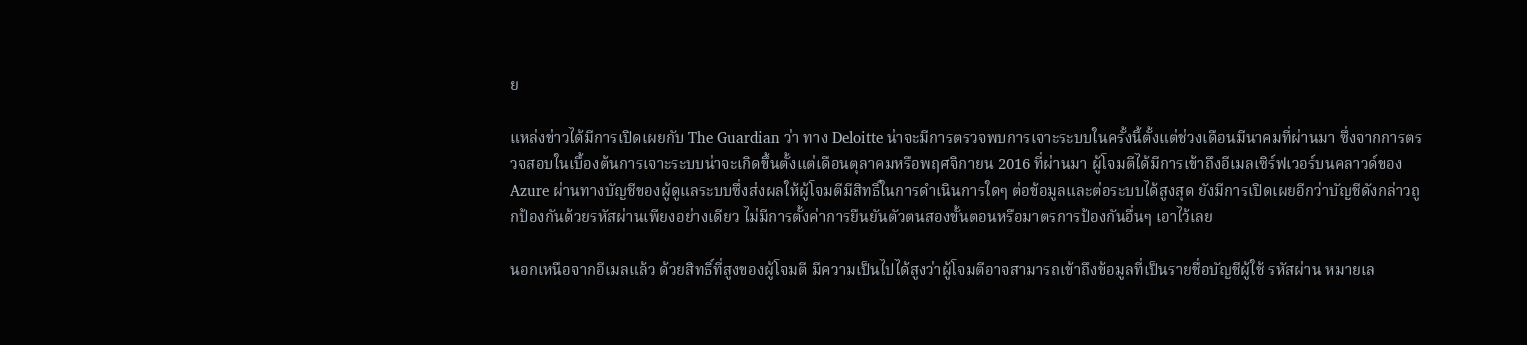ย

แหล่งข่าวได้มีการเปิดเผยกับ The Guardian ว่า ทาง Deloitte น่าจะมีการตรวจพบการเจาะระบบในครั้งนี้ตั้งแต่ช่วงเดือนมีนาคมที่ผ่านมา ซึ่งจากการตรวจสอบในเบื้องต้นการเจาะระบบน่าจะเกิดขึ้นตั้งแต่เดือนตุลาคมหรือพฤศจิกายน 2016 ที่ผ่านมา ผู้โจมตีได้มีการเข้าถึงอีเมลเซิร์ฟเวอร์บนคลาวด์ของ Azure ผ่านทางบัญชีของผู้ดูแลระบบซึ่งส่งผลให้ผู้โจมตีมีสิทธิ์ในการดำเนินการใดๆ ต่อข้อมูลและต่อระบบได้สูงสุด ยังมีการเปิดเผยอีกว่าบัญชีดังกล่าวถูกป้องกันด้วยรหัสผ่านเพียงอย่างเดียว ไม่มีการตั้งค่าการยืนยันตัวตนสองขั้นตอนหรือมาตรการป้องกันอื่นๆ เอาไว้เลย

นอกเหนือจากอีเมลแล้ว ด้วยสิทธิ์ที่สูงของผู้โจมตี มีความเป็นไปได้สูงว่าผู้โจมตีอาจสามารถเข้าถึงข้อมูลที่เป็นรายชื่อบัญชีผู้ใช้ รหัสผ่าน หมายเล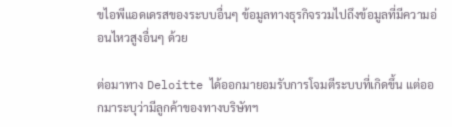ขไอพีแอดเดรสของระบบอื่นๆ ข้อมูลทางธุรกิจรวมไปถึงข้อมูลที่มีความอ่อนไหวสูงอื่นๆ ด้วย

ต่อมาทาง Deloitte ได้ออกมายอมรับการโจมตีระบบที่เกิดขึ้น แต่ออกมาระบุว่ามีลูกค้าของทางบริษัทฯ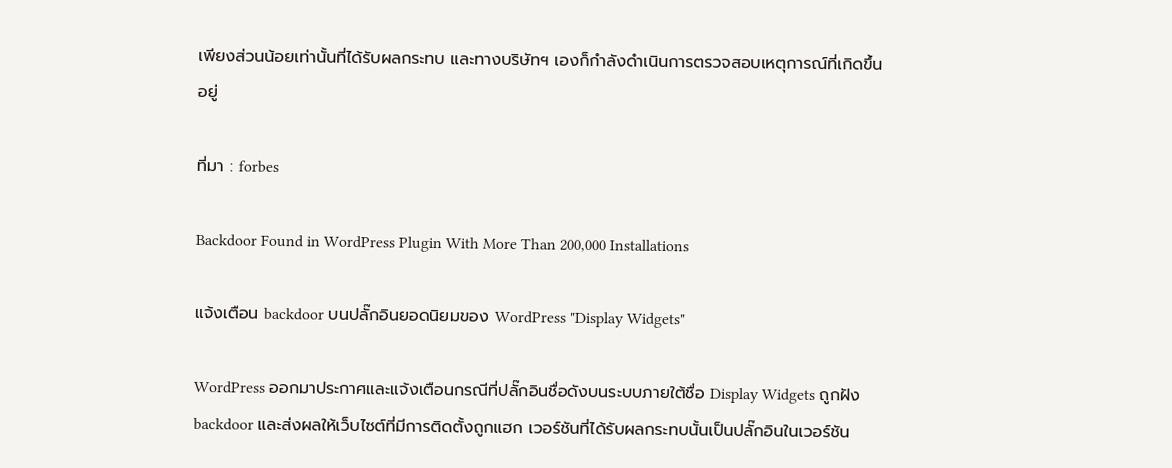เพียงส่วนน้อยเท่านั้นที่ได้รับผลกระทบ และทางบริษัทฯ เองก็กำลังดำเนินการตรวจสอบเหตุการณ์ที่เกิดขึ้นอยู่

ที่มา : forbes

Backdoor Found in WordPress Plugin With More Than 200,000 Installations

แจ้งเตือน backdoor บนปลั๊กอินยอดนิยมของ WordPress "Display Widgets"

WordPress ออกมาประกาศและแจ้งเตือนกรณีที่ปลั๊กอินชื่อดังบนระบบภายใต้ชื่อ Display Widgets ถูกฝัง backdoor และส่งผลให้เว็บไซต์ที่มีการติดตั้งถูกแฮก เวอร์ชันที่ได้รับผลกระทบนั้นเป็นปลั๊กอินในเวอร์ชัน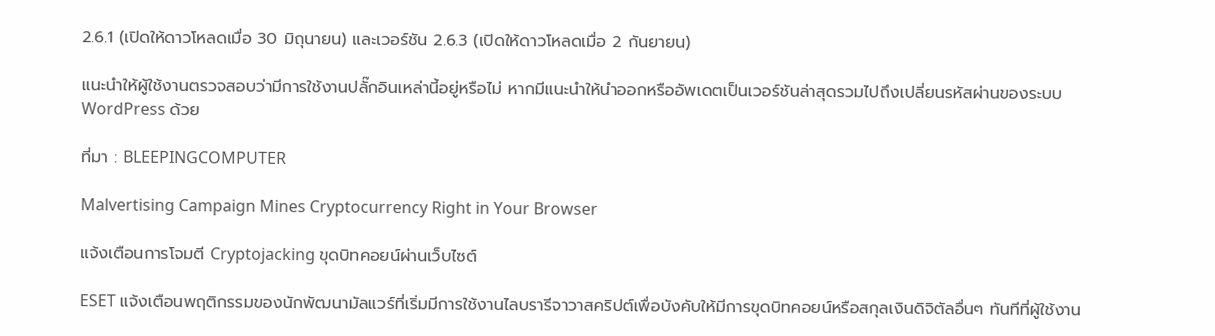2.6.1 (เปิดให้ดาวโหลดเมื่อ 30 มิถุนายน) และเวอร์ชัน 2.6.3 (เปิดให้ดาวโหลดเมื่อ 2 กันยายน)

แนะนำให้ผู้ใช้งานตรวจสอบว่ามีการใช้งานปลั๊กอินเหล่านี้อยู่หรือไม่ หากมีแนะนำให้นำออกหรืออัพเดตเป็นเวอร์ชันล่าสุดรวมไปถึงเปลี่ยนรหัสผ่านของระบบ WordPress ด้วย

ที่มา : BLEEPINGCOMPUTER

Malvertising Campaign Mines Cryptocurrency Right in Your Browser

แจ้งเตือนการโจมตี Cryptojacking ขุดบิทคอยน์ผ่านเว็บไซต์

ESET แจ้งเตือนพฤติกรรมของนักพัฒนามัลแวร์ที่เริ่มมีการใช้งานไลบรารีจาวาสคริปต์เพื่อบังคับให้มีการขุดบิทคอยน์หรือสกุลเงินดิจิตัลอื่นๆ ทันทีที่ผู้ใช้งาน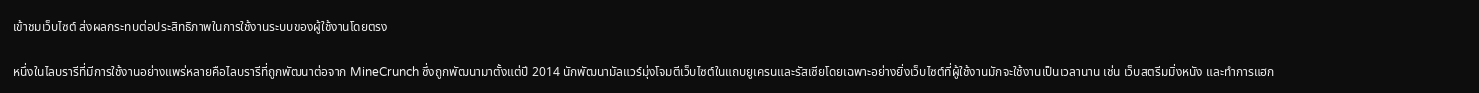เข้าชมเว็บไซต์ ส่งผลกระทบต่อประสิทธิภาพในการใช้งานระบบของผู้ใช้งานโดยตรง

หนึ่งในไลบรารีที่มีการใช้งานอย่างแพร่หลายคือไลบรารีที่ถูกพัฒนาต่อจาก MineCrunch ซึ่งถูกพัฒนามาตั้งแต่ปี 2014 นักพัฒนามัลแวร์มุ่งโจมตีเว็บไซต์ในแถบยูเครนและรัสเซียโดยเฉพาะอย่างยิ่งเว็บไซต์ที่ผู้ใช้งานมักจะใช้งานเป็นเวลานาน เช่น เว็บสตรีมมิ่งหนัง และทำการแฮก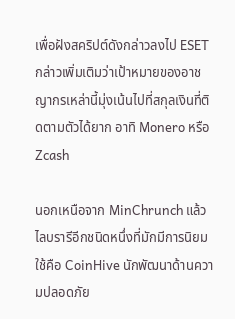เพื่อฝังสคริปต์ดังกล่าวลงไป ESET กล่าวเพิ่มเติมว่าเป้าหมายของอาชญากรเหล่านี้มุ่งเน้นไปที่สกุลเงินที่ติดตามตัวได้ยาก อาทิ Monero หรือ Zcash

นอกเหนือจาก MinChrunch แล้ว ไลบรารีอีกชนิดหนึ่งที่มักมีการนิยมใช้คือ CoinHive นักพัฒนาด้านความปลอดภัย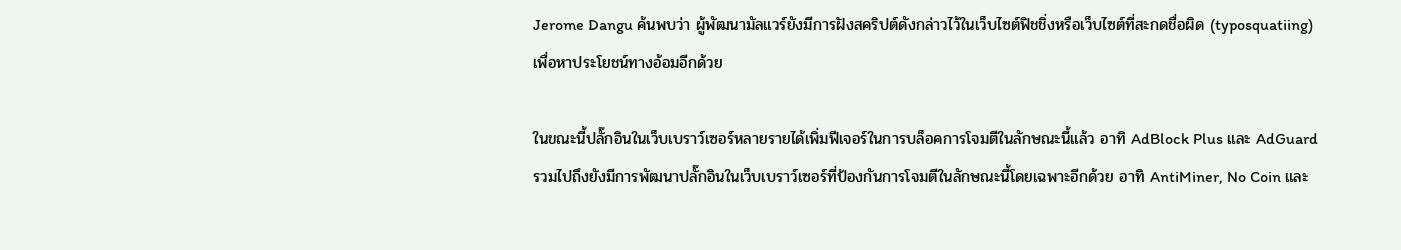Jerome Dangu ค้นพบว่า ผู้พัฒนามัลแวร์ยังมีการฝังสคริปต์ดังกล่าวไว้ในเว็บไซต์ฟิชชิ่งหรือเว็บไซต์ที่สะกดชื่อผิด (typosquatiing) เพื่อหาประโยชน์ทางอ้อมอีกด้วย

ในขณะนี้ปลั๊กอินในเว็บเบราว์เซอร์หลายรายได้เพิ่มฟีเจอร์ในการบล็อคการโจมตีในลักษณะนี้แล้ว อาทิ AdBlock Plus และ AdGuard รวมไปถึงยังมีการพัฒนาปลั๊กอินในเว็บเบราว์เซอร์ที่ป้องกันการโจมตีในลักษณะนี้โดยเฉพาะอีกด้วย อาทิ AntiMiner, No Coin และ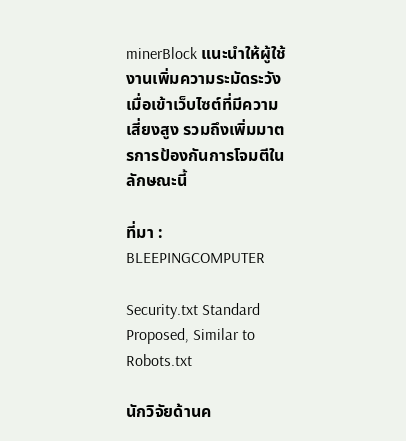minerBlock แนะนำให้ผู้ใช้งานเพิ่มความระมัดระวังเมื่อเข้าเว็บไซต์ที่มีความเสี่ยงสูง รวมถึงเพิ่มมาตรการป้องกันการโจมตีในลักษณะนี้

ที่มา : BLEEPINGCOMPUTER

Security.txt Standard Proposed, Similar to Robots.txt

นักวิจัยด้านค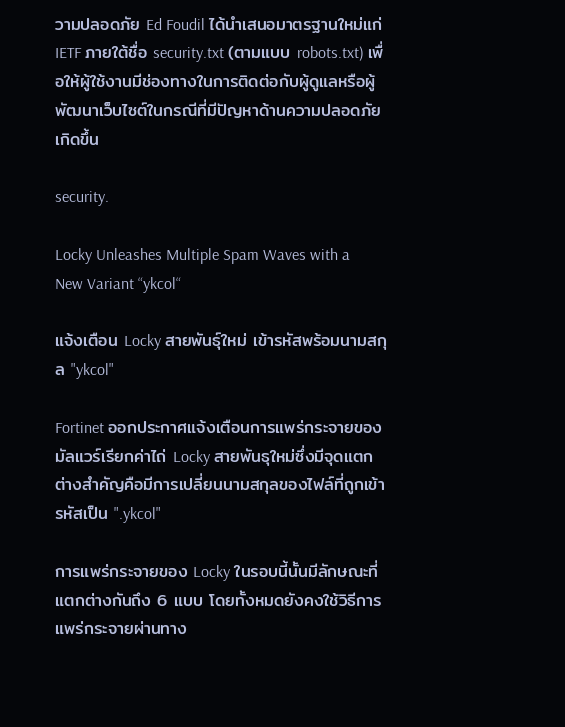วามปลอดภัย Ed Foudil ได้นำเสนอมาตรฐานใหม่แก่ IETF ภายใต้ชื่อ security.txt (ตามแบบ robots.txt) เพื่อให้ผู้ใช้งานมีช่องทางในการติดต่อกับผู้ดูแลหรือผู้พัฒนาเว็บไซต์ในกรณีที่มีปัญหาด้านความปลอดภัยเกิดขึ้น

security.

Locky Unleashes Multiple Spam Waves with a New Variant “ykcol“

แจ้งเตือน Locky สายพันธุ์ใหม่ เข้ารหัสพร้อมนามสกุล "ykcol"

Fortinet ออกประกาศแจ้งเตือนการแพร่กระจายของมัลแวร์เรียกค่าไถ่ Locky สายพันธุใหม่ซึ่งมีจุดแตกต่างสำคัญคือมีการเปลี่ยนนามสกุลของไฟล์ที่ถูกเข้ารหัสเป็น ".ykcol"

การแพร่กระจายของ Locky ในรอบนี้นั้นมีลักษณะที่แตกต่างกันถึง 6 แบบ โดยทั้งหมดยังคงใช้วิธีการแพร่กระจายผ่านทาง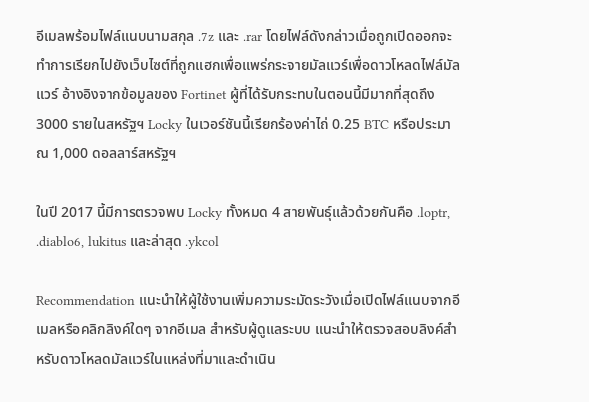อีเมลพร้อมไฟล์แนบนามสกุล .7z และ .rar โดยไฟล์ดังกล่าวเมื่อถูกเปิดออกจะทำการเรียกไปยังเว็บไซต์ที่ถูกแฮกเพื่อแพร่กระจายมัลแวร์เพื่อดาวโหลดไฟล์มัลแวร์ อ้างอิงจากข้อมูลของ Fortinet ผู้ที่ได้รับกระทบในตอนนี้มีมากที่สุดถึง 3000 รายในสหรัฐฯ Locky ในเวอร์ชันนี้เรียกร้องค่าไถ่ 0.25 BTC หรือประมาณ 1,000 ดอลลาร์สหรัฐฯ

ในปี 2017 นี้มีการตรวจพบ Locky ทั้งหมด 4 สายพันธุ์แล้วด้วยกันคือ .loptr, .diablo6, lukitus และล่าสุด .ykcol

Recommendation แนะนำให้ผู้ใช้งานเพิ่มความระมัดระวังเมื่อเปิดไฟล์แนบจากอีเมลหรือคลิกลิงค์ใดๆ จากอีเมล สำหรับผู้ดูแลระบบ แนะนำให้ตรวจสอบลิงค์สำหรับดาวโหลดมัลแวร์ในแหล่งที่มาและดำเนิน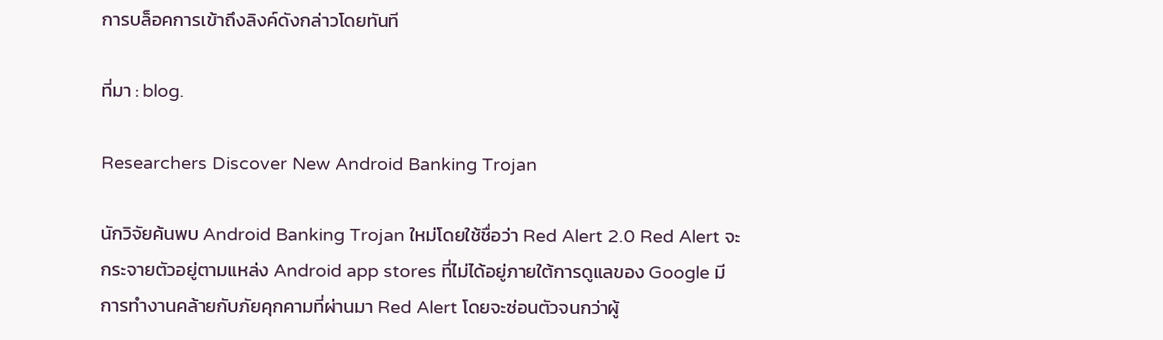การบล็อคการเข้าถึงลิงค์ดังกล่าวโดยทันที

ที่มา : blog.

Researchers Discover New Android Banking Trojan

นักวิจัยค้นพบ Android Banking Trojan ใหม่โดยใช้ชื่อว่า Red Alert 2.0 Red Alert จะกระจายตัวอยู่ตามแหล่ง Android app stores ที่ไม่ได้อยู่ภายใต้การดูแลของ Google มีการทำงานคล้ายกับภัยคุกคามที่ผ่านมา Red Alert โดยจะซ่อนตัวจนกว่าผู้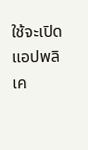ใช้จะเปิดแอปพลิเค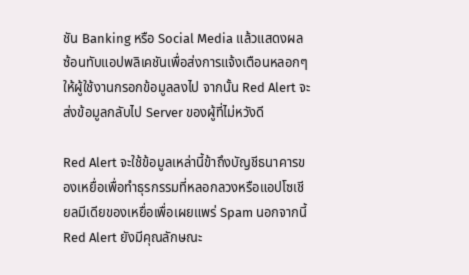ชัน Banking หรือ Social Media แล้วแสดงผลซ้อนทับแอปพลิเคชันเพื่อส่งการแจ้งเตือนหลอกๆให้ผู้ใช้งานกรอกข้อมูลลงไป จากนั้น Red Alert จะส่งข้อมูลกลับไป Server ของผู้ที่ไม่หวังดี

Red Alert จะใช้ข้อมูลเหล่านี้ข้าถึงบัญชีธนาคารของเหยื่อเพื่อทำธุรกรรมที่หลอกลวงหรือแอปโซเชียลมีเดียของเหยื่อเพื่อเผยแพร่ Spam นอกจากนี้ Red Alert ยังมีคุณลักษณะ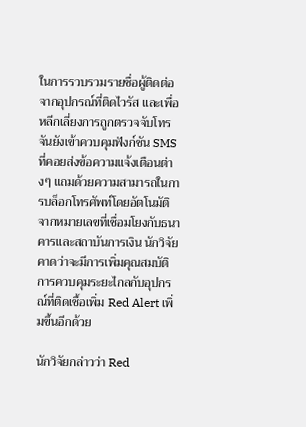ในการรวบรวมรายชื่อผู้ติดต่อจากอุปกรณ์ที่ติดไวรัส และเพื่อหลีกเลี่ยงการถูกตรวจจับโทรจันยังเข้าควบคุมฟังก์ชัน SMS ที่คอยส่งข้อความแจ้งเตือนต่างๆ แถมด้วยความสามารถในการบล็อกโทรศัพท์โดยอัตโนมัติจากหมายเลขที่เชื่อมโยงกับธนาคารและสถาบันการเงิน นักวิจัยคาดว่าจะมีการเพิ่มคุณสมบัติการควบคุมระยะไกลกับอุปกรณ์ที่ติดเชื้อเพิ่ม Red Alert เพิ่มขึ้นอีกด้วย

นักวิจัยกล่าวว่า Red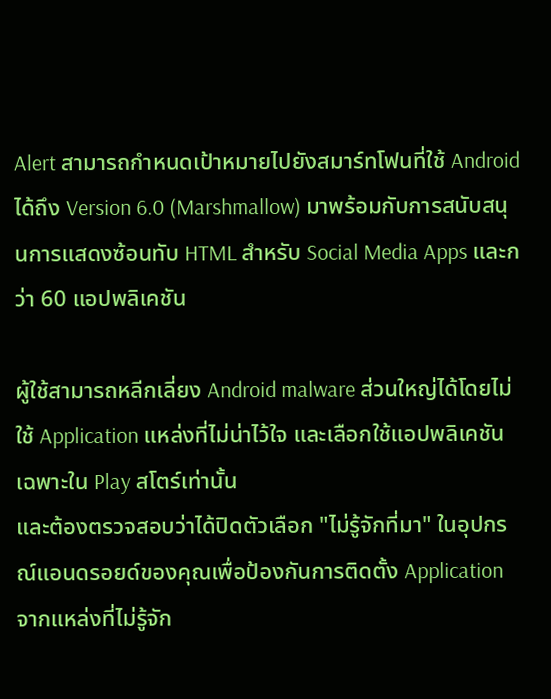Alert สามารถกำหนดเป้าหมายไปยังสมาร์ทโฟนที่ใช้ Android ได้ถึง Version 6.0 (Marshmallow) มาพร้อมกับการสนับสนุนการแสดงซ้อนทับ HTML สำหรับ Social Media Apps และกว่า 60 แอปพลิเคชัน

ผู้ใช้สามารถหลีกเลี่ยง Android malware ส่วนใหญ่ได้โดยไม่ใช้ Application แหล่งที่ไม่น่าไว้ใจ และเลือกใช้แอปพลิเคชันเฉพาะใน Play สโตร์เท่านั้น
และต้องตรวจสอบว่าได้ปิดตัวเลือก "ไม่รู้จักที่มา" ในอุปกรณ์แอนดรอยด์ของคุณเพื่อป้องกันการติดตั้ง Application จากแหล่งที่ไม่รู้จัก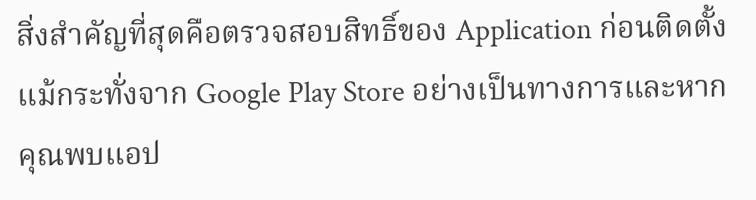สิ่งสำคัญที่สุดคือตรวจสอบสิทธิ์ของ Application ก่อนติดตั้งแม้กระทั่งจาก Google Play Store อย่างเป็นทางการและหากคุณพบแอป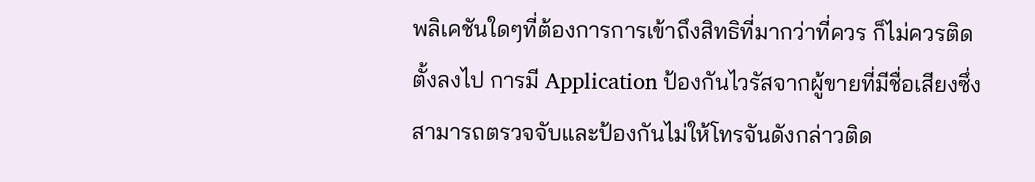พลิเคชันใดๆที่ต้องการการเข้าถึงสิทธิที่มากว่าที่ควร ก็ไม่ควรติดตั้งลงไป การมี Application ป้องกันไวรัสจากผู้ขายที่มีชื่อเสียงซึ่งสามารถตรวจจับและป้องกันไม่ให้โทรจันดังกล่าวติด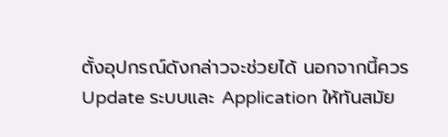ตั้งอุปกรณ์ดังกล่าวจะช่วยได้ นอกจากนี้ควร Update ระบบและ Application ให้ทันสมัย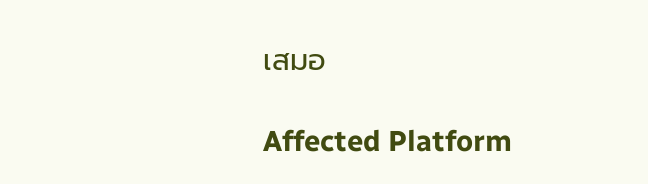เสมอ

Affected Platform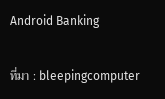Android Banking

ที่มา : bleepingcomputer